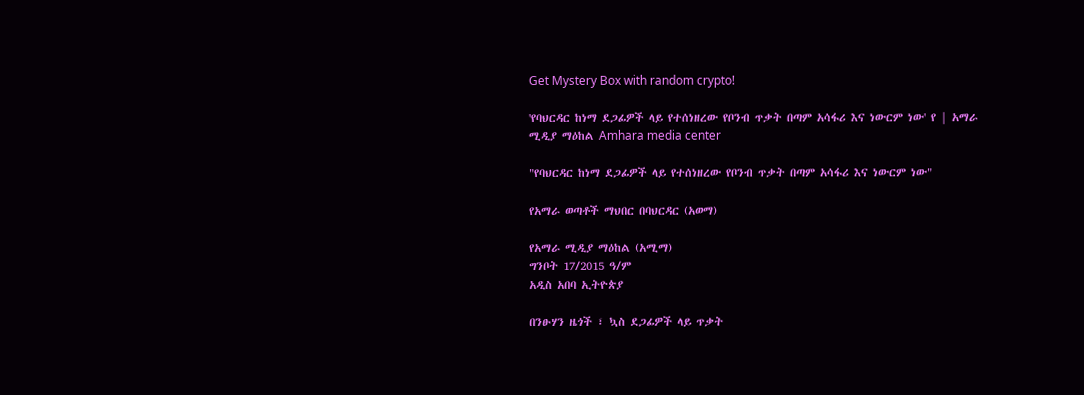Get Mystery Box with random crypto!

'የባህርዳር ከነማ ደጋፊዎች ላይ የተሰነዘረው የቦንብ ጥቃት በጣም አሳፋሪ እና ነውርም ነው' የ | አማራ ሚዲያ ማዕከል Amhara media center

"የባህርዳር ከነማ ደጋፊዎች ላይ የተሰነዘረው የቦንብ ጥቃት በጣም አሳፋሪ እና ነውርም ነው"

የአማራ ወጣቶች ማህበር በባህርዳር (አወማ)

የአማራ ሚዲያ ማዕከል (አሚማ)
ግንቦት 17/2015 ዓ/ም
አዲስ አበባ ኢትዮጵያ

በንፁሃን ዜጎች ፣ ኳስ ደጋፊዎች ላይ ጥቃት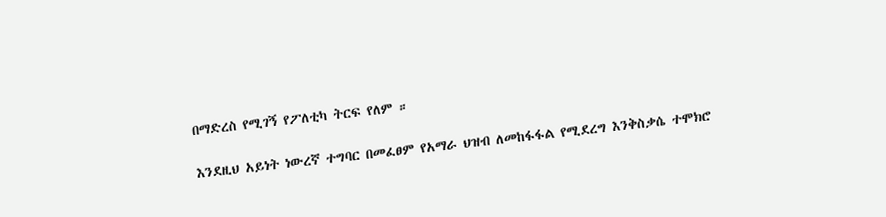በማድረስ የሚገኝ የፖለቲካ ትርፍ የለም ።

እንደዚህ አይነት ነውረኛ ተግባር በመፈፀም የአማራ ህዝብ ለመከፋፋል የሚደረግ እንቅስቃሴ ተሞክሮ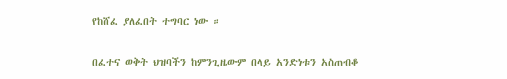የከሸፈ ያለፈበት ተግባር ነው ።

በፈተና ወቅት ህዝባችን ከምንጊዜውም በላይ አንድነቱን አስጠብቆ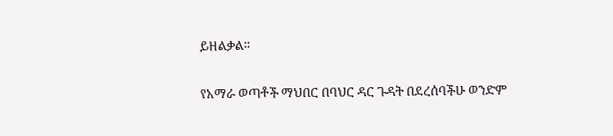ይዘልቃል።

የአማራ ወጣቶች ማህበር በባህር ዳር ጉዳት በደረሰባችሁ ወንድም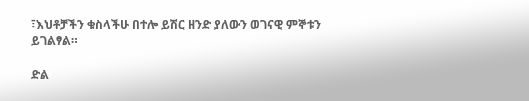፣እህቶቻችን ቁስላችሁ በተሎ ይሽር ዘንድ ያለውን ወገናዊ ምኞቱን ይገልፃል።

ድል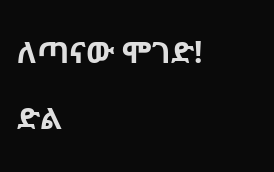ለጣናው ሞገድ!

ድል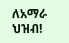ለአማራ ህዝብ!